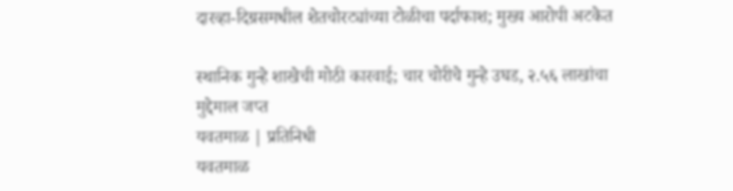दारव्हा-दिग्रसमधील शेतचोरट्यांच्या टोळीचा पर्दाफाश; मुख्य आरोपी अटकेत

स्थानिक गुन्हे शाखेची मोठी कारवाई; चार चोरीचे गुन्हे उघड, २.५६ लाखांचा मुद्देमाल जप्त
यवतमाळ | प्रतिनिधी
यवतमाळ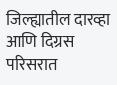जिल्ह्यातील दारव्हा आणि दिग्रस परिसरात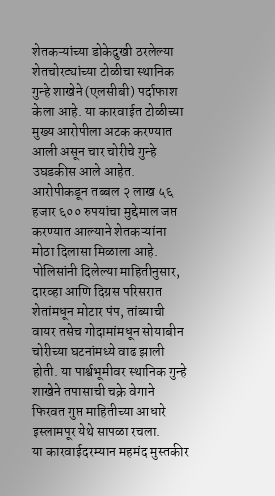शेतकऱ्यांच्या डोकेदुखी ठरलेल्या शेतचोरट्यांच्या टोळीचा स्थानिक गुन्हे शाखेने (एलसीबी) पर्दाफाश केला आहे. या कारवाईत टोळीच्या मुख्य आरोपीला अटक करण्यात आली असून चार चोरीचे गुन्हे उघडकीस आले आहेत. आरोपीकडून तब्बल २ लाख ५६ हजार ६०० रुपयांचा मुद्देमाल जप्त करण्यात आल्याने शेतकऱ्यांना मोठा दिलासा मिळाला आहे.
पोलिसांनी दिलेल्या माहितीनुसार, दारव्हा आणि दिग्रस परिसरात शेतांमधून मोटार पंप, तांब्याची वायर तसेच गोदामांमधून सोयाबीन चोरीच्या घटनांमध्ये वाढ झाली होती. या पार्श्वभूमीवर स्थानिक गुन्हे शाखेने तपासाची चक्रे वेगाने फिरवत गुप्त माहितीच्या आधारे इस्लामपूर येथे सापळा रचला.
या कारवाईदरम्यान महमंद मुस्तकीर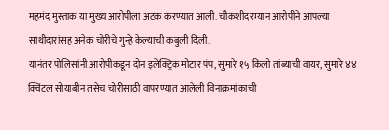महमंद मुस्ताक या मुख्य आरोपीला अटक करण्यात आली. चौकशीदरम्यान आरोपीने आपल्या साथीदारांसह अनेक चोरीचे गुन्हे केल्याची कबुली दिली.
यानंतर पोलिसांनी आरोपीकडून दोन इलेक्ट्रिक मोटार पंप, सुमारे १५ किलो तांब्याची वायर, सुमारे ४४ क्विंटल सोयाबीन तसेच चोरीसाठी वापरण्यात आलेली विनाक्रमांकाची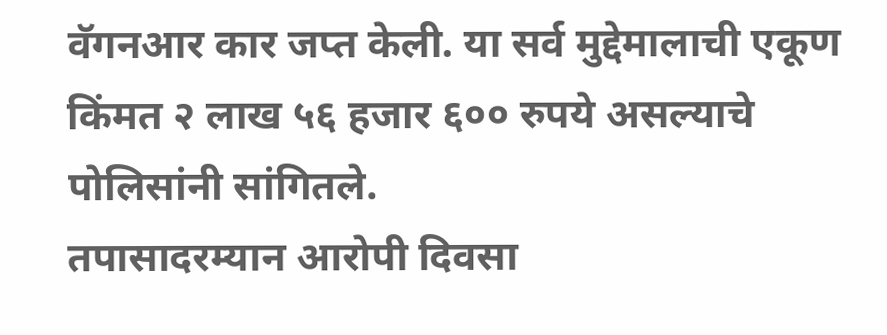वॅगनआर कार जप्त केली. या सर्व मुद्देमालाची एकूण किंमत २ लाख ५६ हजार ६०० रुपये असल्याचे पोलिसांनी सांगितले.
तपासादरम्यान आरोपी दिवसा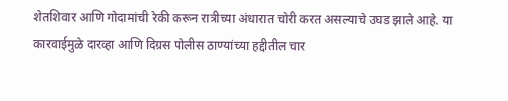शेतशिवार आणि गोदामांची रेकी करून रात्रीच्या अंधारात चोरी करत असल्याचे उघड झाले आहे. या कारवाईमुळे दारव्हा आणि दिग्रस पोलीस ठाण्यांच्या हद्दीतील चार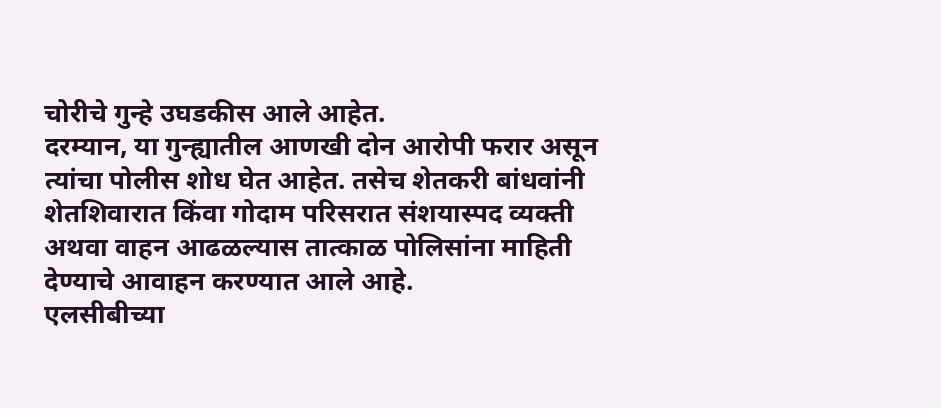चोरीचे गुन्हे उघडकीस आले आहेत.
दरम्यान, या गुन्ह्यातील आणखी दोन आरोपी फरार असून त्यांचा पोलीस शोध घेत आहेत. तसेच शेतकरी बांधवांनी शेतशिवारात किंवा गोदाम परिसरात संशयास्पद व्यक्ती अथवा वाहन आढळल्यास तात्काळ पोलिसांना माहिती देण्याचे आवाहन करण्यात आले आहे.
एलसीबीच्या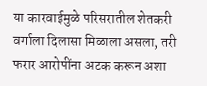या कारवाईमुळे परिसरातील शेतकरी वर्गाला दिलासा मिळाला असला, तरी फरार आरोपींना अटक करून अशा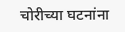चोरीच्या घटनांना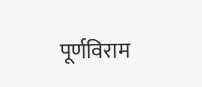पूर्णविराम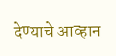देण्याचे आव्हान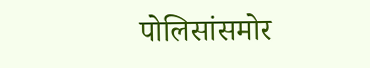पोलिसांसमोर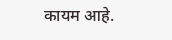कायम आहे.